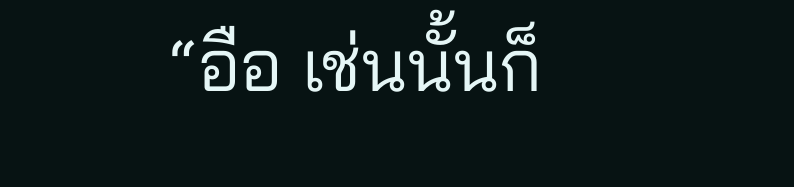“อือ เช่นนั้นก็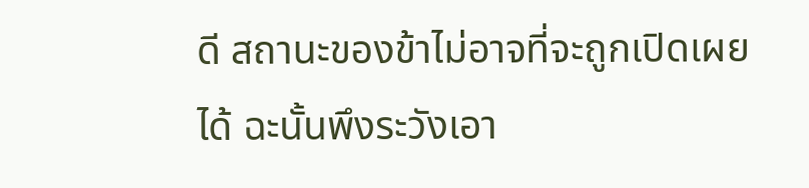ดี สถานะของข้าไม่อาจที่จะถูกเปิดเผยได้ ฉะนั้นพึงระวังเอา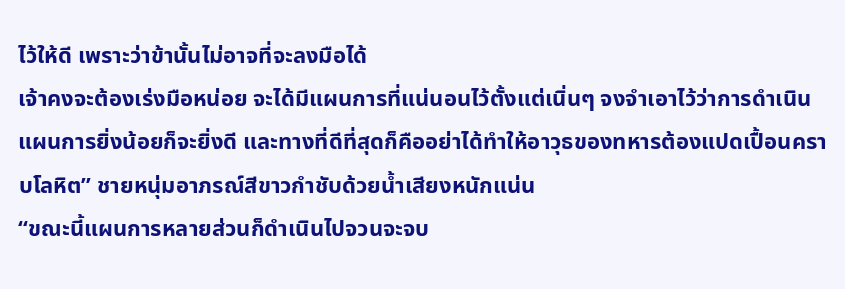ไว้ให้ดี เพราะว่าข้านั้นไม่อาจที่จะลงมือได้
เจ้าคงจะต้องเร่งมือหน่อย จะได้มีแผนการที่แน่นอนไว้ตั้งแต่เนิ่นๆ จงจำเอาไว้ว่าการดำเนินแผนการยิ่งน้อยก็จะยิ่งดี และทางที่ดีที่สุดก็คืออย่าได้ทำให้อาวุธของทหารต้องแปดเปื้อนคราบโลหิต” ชายหนุ่มอาภรณ์สีขาวกำชับด้วยน้ำเสียงหนักแน่น
“ขณะนี้แผนการหลายส่วนก็ดำเนินไปจวนจะจบ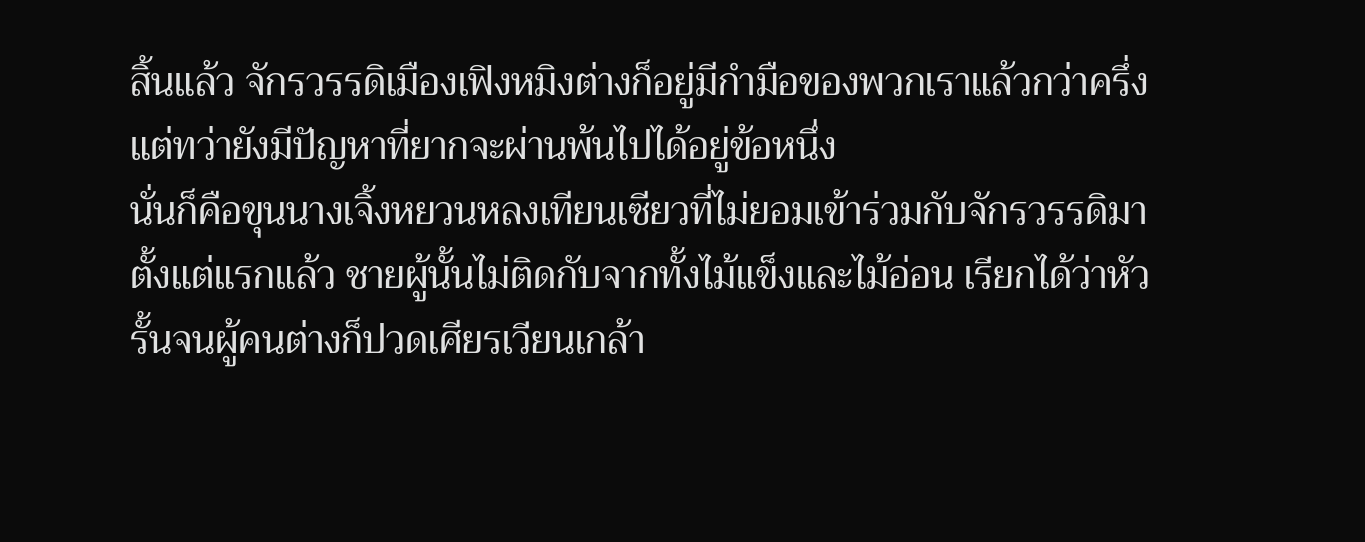สิ้นแล้ว จักรวรรดิเมืองเฟิงหมิงต่างก็อยู่มีกำมือของพวกเราแล้วกว่าครึ่ง แต่ทว่ายังมีปัญหาที่ยากจะผ่านพ้นไปได้อยู่ข้อหนึ่ง
นั่นก็คือขุนนางเจิ้งหยวนหลงเทียนเซียวที่ไม่ยอมเข้าร่วมกับจักรวรรดิมาตั้งแต่แรกแล้ว ชายผู้นั้นไม่ติดกับจากทั้งไม้แข็งและไม้อ่อน เรียกได้ว่าหัวรั้นจนผู้คนต่างก็ปวดเศียรเวียนเกล้า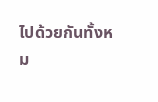ไปด้วยกันทั้งหม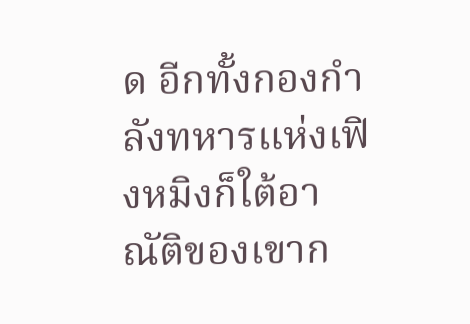ด อีกทั้งกองกำลังทหารแห่งเฟิงหมิงก็ใต้อาณัติของเขาก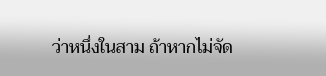ว่าหนึ่งในสาม ถ้าหากไม่จัด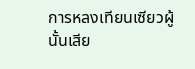การหลงเทียนเซียวผู้นั้นเสีย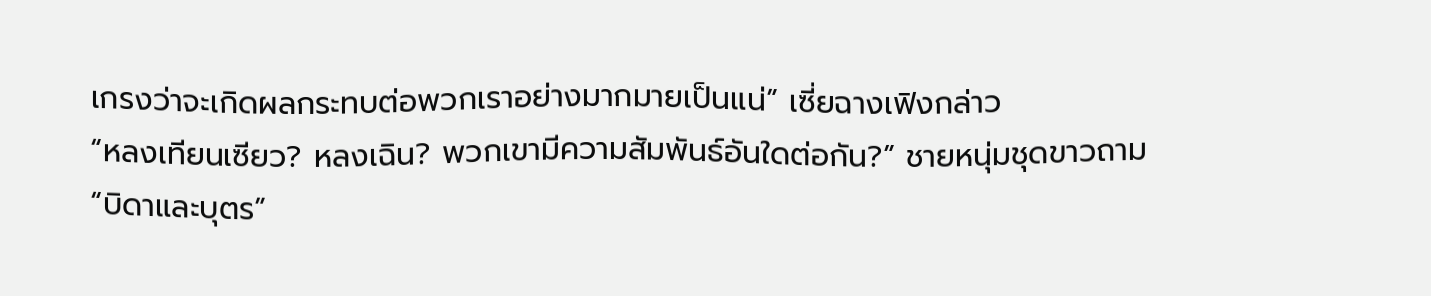เกรงว่าจะเกิดผลกระทบต่อพวกเราอย่างมากมายเป็นแน่” เซี่ยฉางเฟิงกล่าว
“หลงเทียนเซียว? หลงเฉิน? พวกเขามีความสัมพันธ์อันใดต่อกัน?” ชายหนุ่มชุดขาวถาม
“บิดาและบุตร”